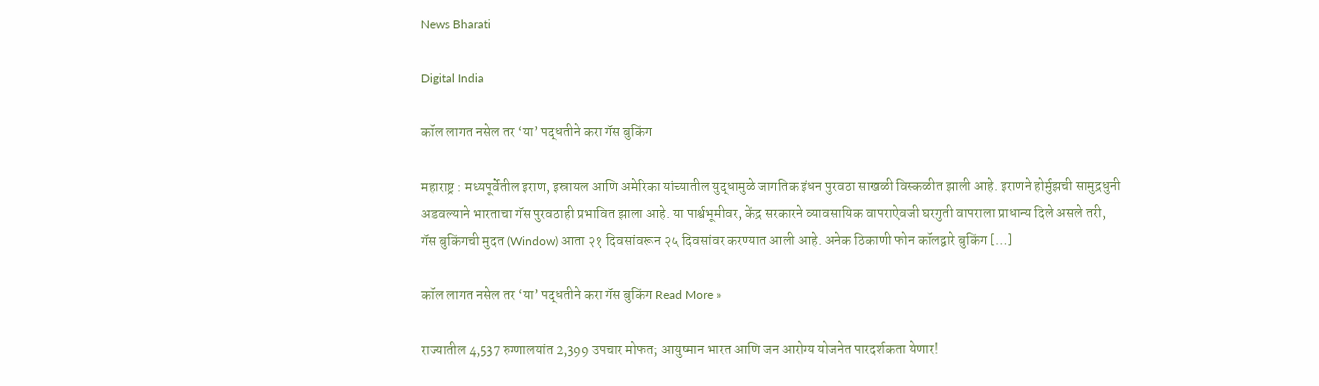News Bharati

Digital India

कॉल लागत नसेल तर ‘या’ पद्धतीने करा गॅस बुकिंग

महाराष्ट्र : मध्यपूर्वेतील इराण, इस्रायल आणि अमेरिका यांच्यातील युद्धामुळे जागतिक इंधन पुरवठा साखळी विस्कळीत झाली आहे. इराणने होर्मुझची सामुद्रधुनी अडवल्याने भारताचा गॅस पुरवठाही प्रभावित झाला आहे. या पार्श्वभूमीवर, केंद्र सरकारने व्यावसायिक वापराऐवजी घरगुती वापराला प्राधान्य दिले असले तरी, गॅस बुकिंगची मुदत (Window) आता २१ दिवसांवरून २५ दिवसांवर करण्यात आली आहे. अनेक ठिकाणी फोन कॉलद्वारे बुकिंग […]

कॉल लागत नसेल तर ‘या’ पद्धतीने करा गॅस बुकिंग Read More »

राज्यातील 4,537 रुग्णालयांत 2,399 उपचार मोफत; आयुष्मान भारत आणि जन आरोग्य योजनेत पारदर्शकता येणार!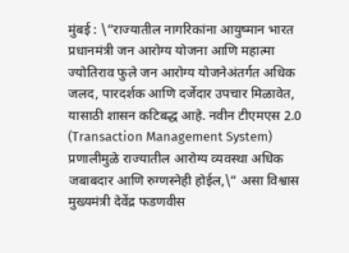मुंबई : \”राज्यातील नागरिकांना आयुष्मान भारत प्रधानमंत्री जन आरोग्य योजना आणि महात्मा ज्योतिराव फुले जन आरोग्य योजनेअंतर्गत अधिक जलद, पारदर्शक आणि दर्जेदार उपचार मिळावेत, यासाठी शासन कटिबद्ध आहे. नवीन टीएमएस 2.0 (Transaction Management System) प्रणालीमुळे राज्यातील आरोग्य व्यवस्था अधिक जबाबदार आणि रुग्णस्नेही होईल,\” असा विश्वास मुख्यमंत्री देवेंद्र फडणवीस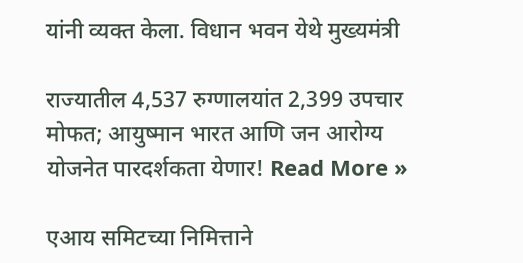यांनी व्यक्त केला. विधान भवन येथे मुख्यमंत्री

राज्यातील 4,537 रुग्णालयांत 2,399 उपचार मोफत; आयुष्मान भारत आणि जन आरोग्य योजनेत पारदर्शकता येणार! Read More »

एआय समिटच्या निमित्ताने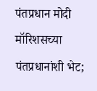पंतप्रधान मोदी मॉरिशसच्या पंतप्रधानांशी भेट;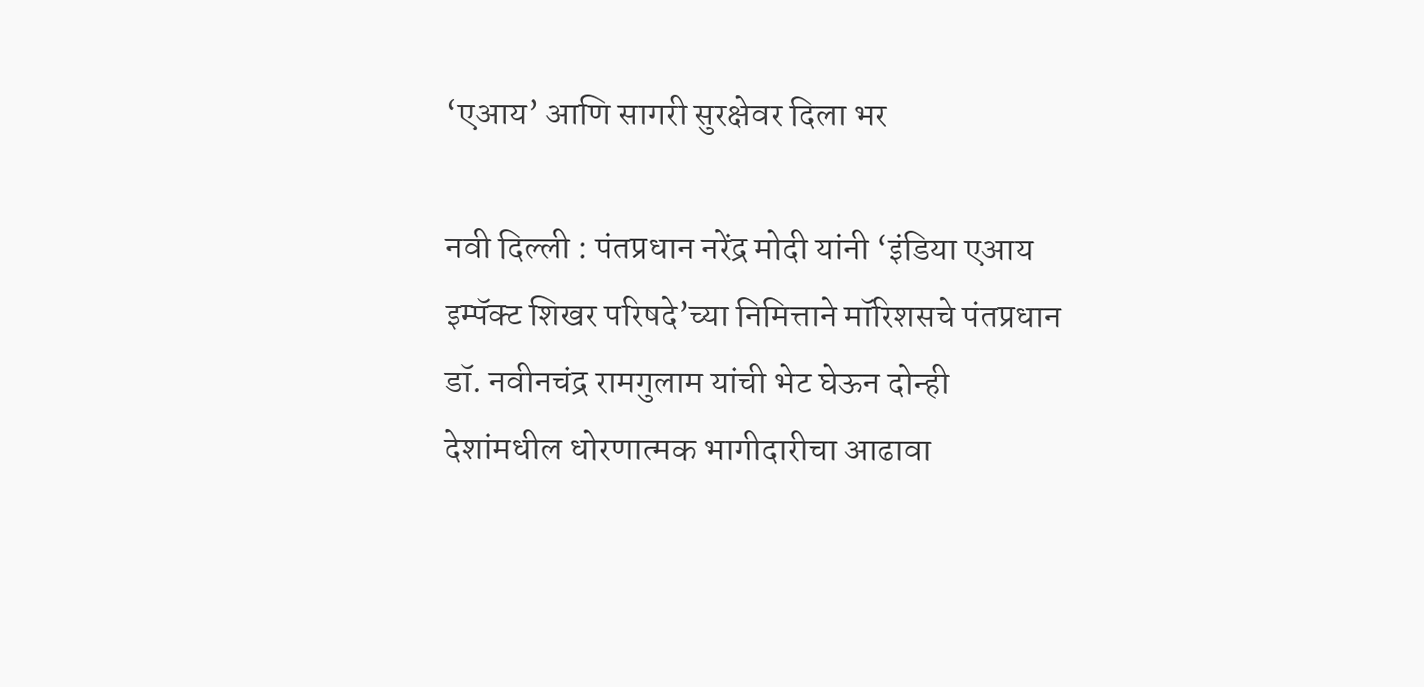‘एआय’ आणि सागरी सुरक्षेवर दिला भर

नवी दिल्ली : पंतप्रधान नरेंद्र मोदी यांनी ‘इंडिया एआय इम्पॅक्ट शिखर परिषदे’च्या निमित्ताने मॉरिशसचे पंतप्रधान डॉ. नवीनचंद्र रामगुलाम यांची भेट घेऊन दोन्ही देशांमधील धोरणात्मक भागीदारीचा आढावा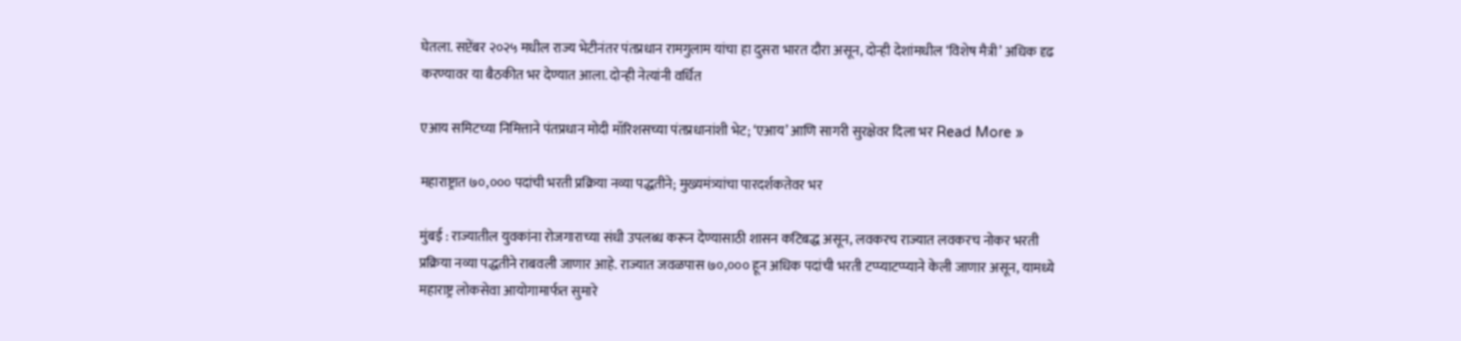घेतला. सप्टेंबर २०२५ मधील राज्य भेटीनंतर पंतप्रधान रामगुलाम यांचा हा दुसरा भारत दौरा असून, दोन्ही देशांमधील ‘विशेष मैत्री’ अधिक दृढ करण्यावर या बैठकीत भर देण्यात आला. दोन्ही नेत्यांनी वर्धित

एआय समिटच्या निमित्ताने पंतप्रधान मोदी मॉरिशसच्या पंतप्रधानांशी भेट; ‘एआय’ आणि सागरी सुरक्षेवर दिला भर Read More »

महाराष्ट्रात ७०,००० पदांची भरती प्रक्रिया नव्या पद्धतीने; मुख्यमंत्र्यांचा पारदर्शकतेवर भर

मुंबई : राज्यातील युवकांना रोजगाराच्या संधी उपलब्ध करून देण्यासाठी शासन कटिबद्ध असून, लवकरच राज्यात लवकरच नोकर भरती प्रक्रिया नव्या पद्धतीने राबवली जाणार आहे. राज्यात जवळपास ७०,००० हून अधिक पदांची भरती टप्प्याटप्प्याने केली जाणार असून, यामध्ये महाराष्ट्र लोकसेवा आयोगामार्फत सुमारे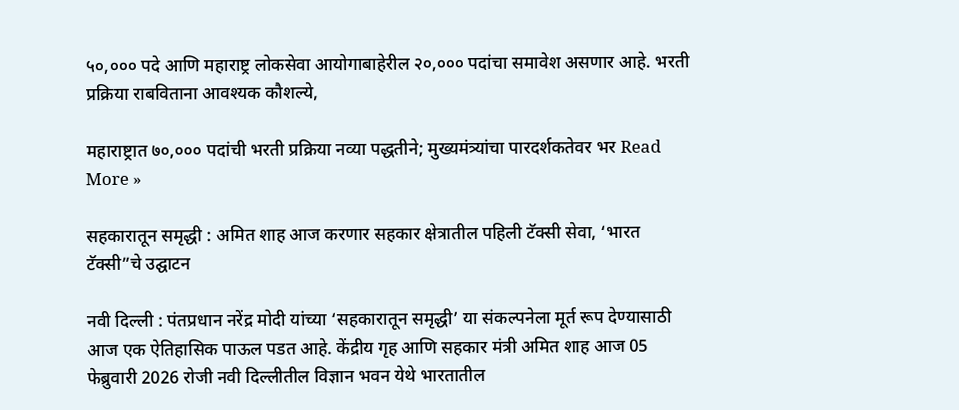५०,००० पदे आणि महाराष्ट्र लोकसेवा आयोगाबाहेरील २०,००० पदांचा समावेश असणार आहे. भरती प्रक्रिया राबविताना आवश्यक कौशल्ये,

महाराष्ट्रात ७०,००० पदांची भरती प्रक्रिया नव्या पद्धतीने; मुख्यमंत्र्यांचा पारदर्शकतेवर भर Read More »

सहकारातून समृद्धी : अमित शाह आज करणार सहकार क्षेत्रातील पहिली टॅक्सी सेवा, ‘भारत टॅक्सी”चे उद्घाटन

नवी दिल्ली : पंतप्रधान नरेंद्र मोदी यांच्या ‘सहकारातून समृद्धी’ या संकल्पनेला मूर्त रूप देण्यासाठी आज एक ऐतिहासिक पाऊल पडत आहे. केंद्रीय गृह आणि सहकार मंत्री अमित शाह आज 05 फेब्रुवारी 2026 रोजी नवी दिल्लीतील विज्ञान भवन येथे भारतातील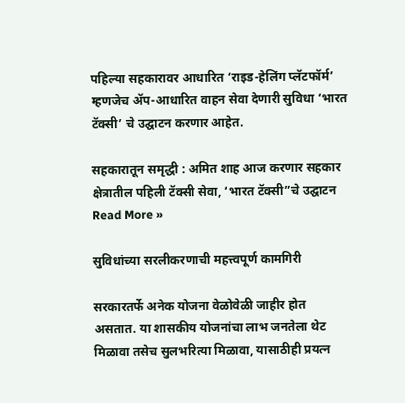पहिल्या सहकारावर आधारित ‘राइड-हेलिंग प्लॅटफॉर्म’ म्हणजेच ॲप-आधारित वाहन सेवा देणारी सुविधा ‘भारत टॅक्सी’ चे उद्घाटन करणार आहेत.

सहकारातून समृद्धी : अमित शाह आज करणार सहकार क्षेत्रातील पहिली टॅक्सी सेवा, ‘भारत टॅक्सी”चे उद्घाटन Read More »

सुविधांच्या सरलीकरणाची महत्त्वपूर्ण कामगिरी

सरकारतर्फे अनेक योजना वेळोवेळी जाहीर होत असतात. या शासकीय योजनांचा लाभ जनतेला थेट मिळावा तसेच सुलभरित्या मिळावा, यासाठीही प्रयत्न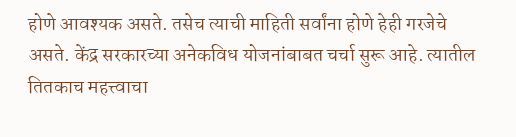होणे आवश्यक असते. तसेच त्याची माहिती सर्वांना होणे हेही गरजेचे असते. केंद्र सरकारच्या अनेकविध योजनांबाबत चर्चा सुरू आहे. त्यातील तितकाच महत्त्वाचा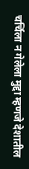चर्चिला न गेलेला मुद्दा म्हणजे देशातील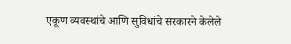एकूण व्यवस्थांचे आणि सुविधांचे सरकारने केलेले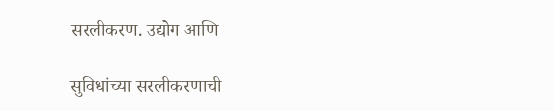सरलीकरण. उद्योग आणि

सुविधांच्या सरलीकरणाची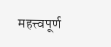महत्त्वपूर्ण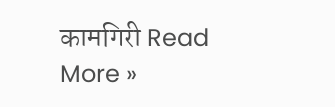कामगिरी Read More »